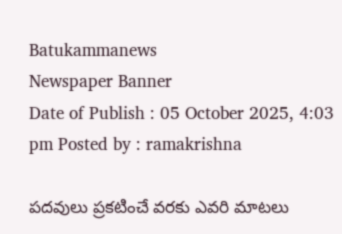Batukammanews
Newspaper Banner
Date of Publish : 05 October 2025, 4:03 pm Posted by : ramakrishna

పదవులు ప్రకటించే వరకు ఎవరి మాటలు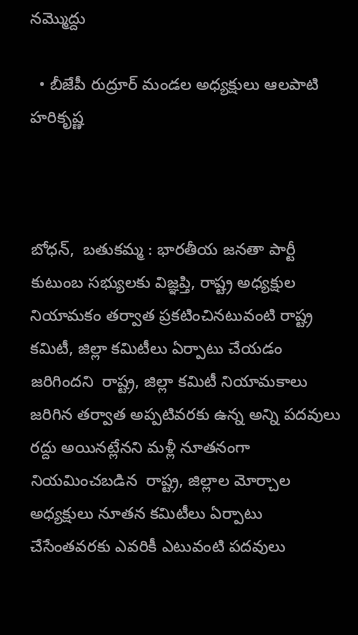నమ్మొద్దు

  • బీజేపీ రుద్రూర్ మండల అధ్యక్షులు ఆలపాటి హరికృష్ణ



బోధన్,  బతుకమ్మ : భారతీయ జనతా పార్టీ కుటుంబ సభ్యులకు విజ్ఞప్తి, రాష్ట్ర అధ్యక్షుల నియామకం తర్వాత ప్రకటించినటువంటి రాష్ట్ర కమిటీ, జిల్లా కమిటీలు ఏర్పాటు చేయడం జరిగిందని  రాష్ట్ర, జిల్లా కమిటీ నియామకాలు జరిగిన తర్వాత అప్పటివరకు ఉన్న అన్ని పదవులు రద్దు అయినట్లేనని మళ్లీ నూతనంగా నియమించబడిన  రాష్ట్ర, జిల్లాల మోర్చాల అధ్యక్షులు నూతన కమిటీలు ఏర్పాటు చేసేంతవరకు ఎవరికీ ఎటువంటి పదవులు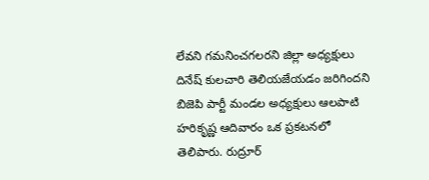లేవని గమనించగలరని జిల్లా అధ్యక్షులు దినేష్ కులచారి తెలియజేయడం జరిగిందని బిజెపి పార్టీ మండల అధ్యక్షులు ఆలపాటి హరికృష్ణ ఆదివారం ఒక ప్రకటనలో తెలిపారు. రుద్రూర్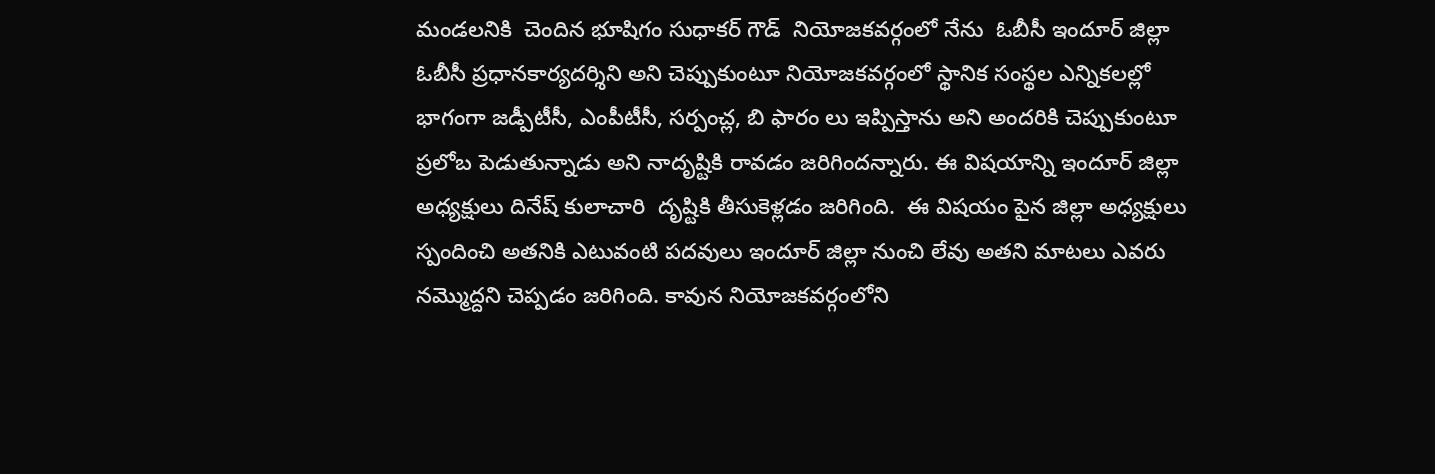మండలనికి  చెందిన భూషిగం సుధాకర్ గౌడ్  నియోజకవర్గంలో నేను  ఓబీసీ ఇందూర్ జిల్లా ఓబీసీ ప్రధానకార్యదర్శిని అని చెప్పుకుంటూ నియోజకవర్గంలో స్థానిక సంస్థల ఎన్నికలల్లో భాగంగా జడ్పీటీసీ, ఎంపీటీసీ, సర్పంచ్ల, బి ఫారం లు ఇప్పిస్తాను అని అందరికి చెప్పుకుంటూ ప్రలోబ పెడుతున్నాడు అని నాదృష్టికి రావడం జరిగిందన్నారు. ఈ విషయాన్ని ఇందూర్ జిల్లా అధ్యక్షులు దినేష్ కులాచారి  దృష్టికి తీసుకెళ్లడం జరిగింది.  ఈ విషయం పైన జిల్లా అధ్యక్షులు స్పందించి అతనికి ఎటువంటి పదవులు ఇందూర్ జిల్లా నుంచి లేవు అతని మాటలు ఎవరు నమ్మొద్దని చెప్పడం జరిగింది. కావున నియోజకవర్గంలోని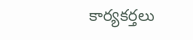కార్యకర్తలు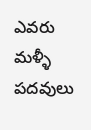ఎవరు మళ్ళీ పదవులు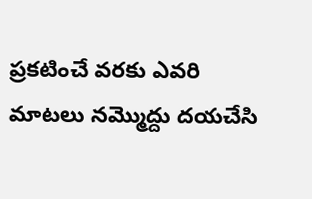ప్రకటించే వరకు ఎవరి మాటలు నమ్మొద్దు దయచేసి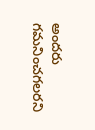అందరు గమనించగలరని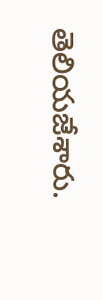తెలియజేశారు.